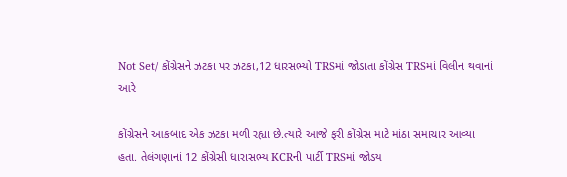Not Set/ કોંગ્રેસને ઝટકા પર ઝટકા,12 ધારસભ્યો TRSમાં જોડાતા કોંગ્રેસ TRSમાં વિલીન થવાનાં આરે

કોંગ્રેસને આકબાદ એક ઝટકા મળી રહ્યા છે.ત્યારે આજે ફરી કોંગ્રેસ માટે માંઠા સમાચાર આવ્યા હતા. તેલંગણાનાં 12 કોંગ્રેસી ધારાસભ્ય KCRની પાર્ટી TRSમાં જોડય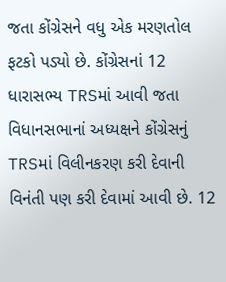જતા કોંગ્રેસને વધુ એક મરણતોલ ફટકો પડ્યો છે. કોંગ્રેસનાં 12 ધારાસભ્ય TRSમાં આવી જતા વિધાનસભાનાં અધ્યક્ષને કોંગ્રેસનું TRSમાં વિલીનકરણ કરી દેવાની વિનંતી પણ કરી દેવામાં આવી છે. 12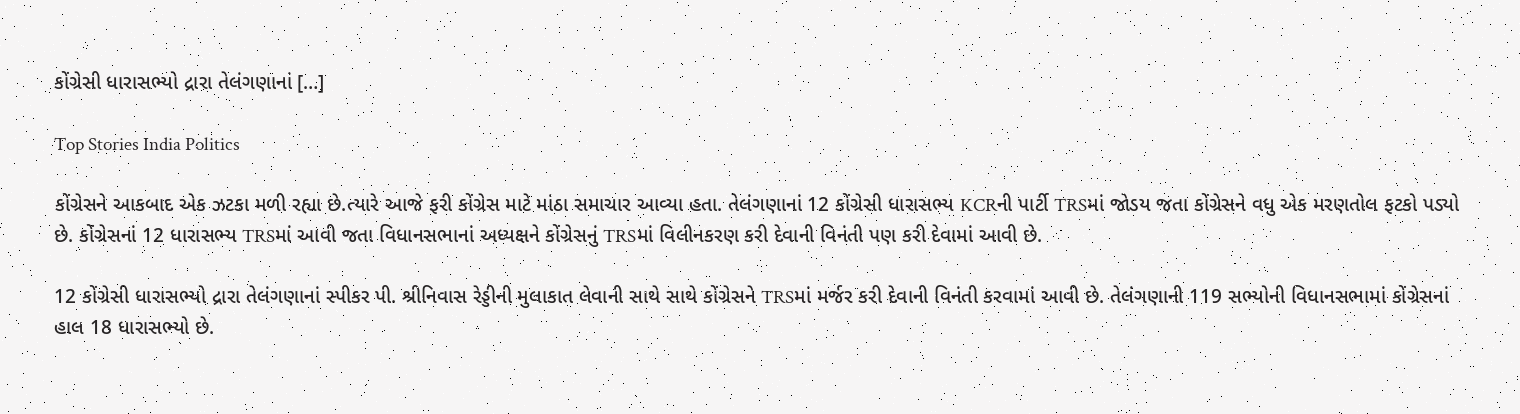કોંગ્રેસી ધારાસભ્યો દ્રારા તેલંગણાનાં […]

Top Stories India Politics

કોંગ્રેસને આકબાદ એક ઝટકા મળી રહ્યા છે.ત્યારે આજે ફરી કોંગ્રેસ માટે માંઠા સમાચાર આવ્યા હતા. તેલંગણાનાં 12 કોંગ્રેસી ધારાસભ્ય KCRની પાર્ટી TRSમાં જોડય જતા કોંગ્રેસને વધુ એક મરણતોલ ફટકો પડ્યો છે. કોંગ્રેસનાં 12 ધારાસભ્ય TRSમાં આવી જતા વિધાનસભાનાં અધ્યક્ષને કોંગ્રેસનું TRSમાં વિલીનકરણ કરી દેવાની વિનંતી પણ કરી દેવામાં આવી છે.

12 કોંગ્રેસી ધારાસભ્યો દ્રારા તેલંગણાનાં સ્પીકર પી. શ્રીનિવાસ રેડ્ડીની મુલાકાત લેવાની સાથે સાથે કોંગ્રેસને TRSમાં મર્જર કરી દેવાની વિનંતી કરવામાં આવી છે. તેલંગણાની 119 સભ્યોની વિધાનસભામાં કોંગ્રેસનાં હાલ 18 ધારાસભ્યો છે.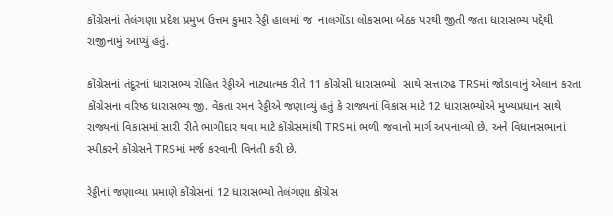કોંગ્રેસનાં તેલંગણા પ્રદેશ પ્રમુખ ઉત્તમ કુમાર રેડ્ડી હાલમાં જ  નાલગોંડા લોકસભા બેઠક પરથી જીતી જતા ધારાસભ્ય પદ્દેથી રાજીનામું આપ્યું હતું.

કોંગ્રેસનાં તંદૂરનાં ધારાસભ્ય રોહિત રેડ્ડીએ નાટ્યાત્મક રીતે 11 કોંગ્રેસી ધારાસભ્યો  સાથે સત્તારુઢ TRSમાં જોડાવાનું એલાન કરતા કોંગ્રેસના વરિષ્ઠ ધારાસભ્ય જી. વેંકતા રમન રેડ્ડીએ જણાવ્યું હતું કે રાજ્યનાં વિકાસ માટે 12 ધારાસભ્યોએ મુખ્યપ્રધાન સાથે રાજ્યનાં વિકાસમાં સારી રીતે ભાગીદાર થવા માટે કોંગ્રેસમાંથી TRSમાં ભળી જવાનો માર્ગ અપનાવ્યો છે. અને વિધાનસભાનાં સ્પીકરને કોંગ્રેસને TRSમાં મર્જ કરવાની વિનંતી કરી છે.

રેડ્ડીનાં જણાવ્યા પ્રમાણે કોંગ્રેસનાં 12 ધારાસભ્યો તેલંગણા કોંગ્રેસ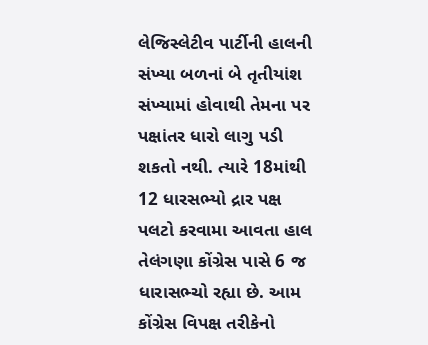લેજિસ્લેટીવ પાર્ટીની હાલની સંખ્યા બળનાં બે તૃતીયાંશ સંખ્યામાં હોવાથી તેમના પર પક્ષાંતર ધારો લાગુ પડી શકતો નથી. ત્યારે 18માંથી 12 ધારસભ્યો દ્રાર પક્ષ પલટો કરવામા આવતા હાલ તેલંગણા કોંગ્રેસ પાસે 6 જ ધારાસભ્ચો રહ્યા છે. આમ કોંગ્રેસ વિપક્ષ તરીકેનો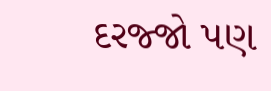દરજ્જો પણ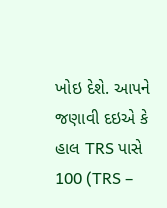ખોઇ દેશે. આપને જણાવી દઇએ કે હાલ TRS પાસે 100 (TRS –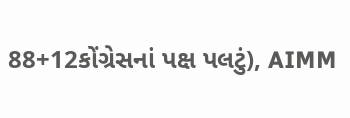88+12કોંગ્રેસનાં પક્ષ પલટું), AIMM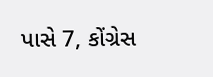પાસે 7, કોંગ્રેસ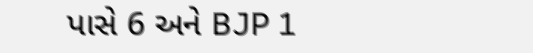પાસે 6 અને BJP 1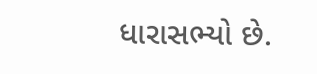ધારાસભ્યો છે.